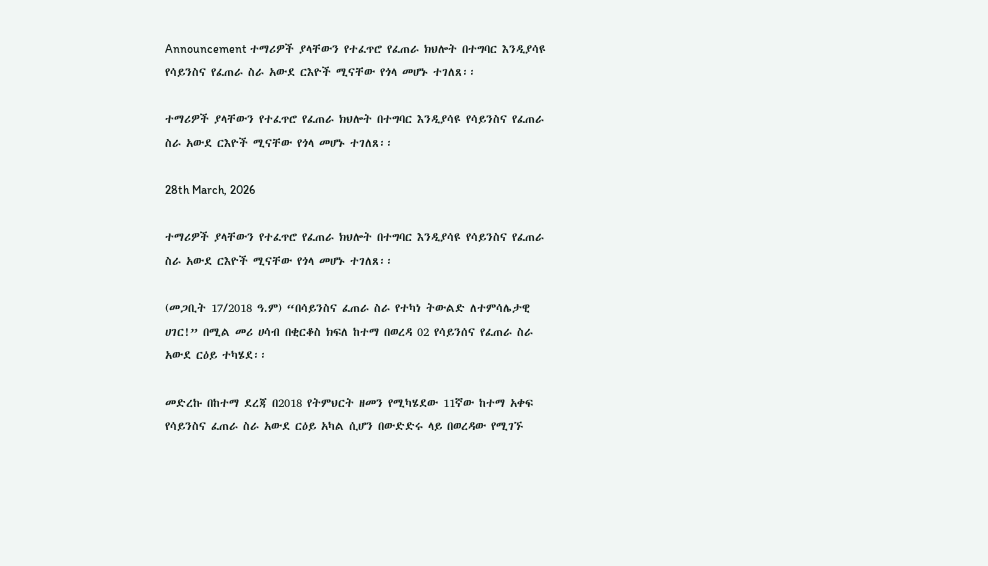Announcement ተማሪዎች ያላቸውን የተፈጥሮ የፈጠራ ክህሎት በተግባር እንዲያሳዩ የሳይንስና የፈጠራ ስራ አውደ ርእዮች ሚናቸው የጎላ መሆኑ ተገለጸ፡፡

ተማሪዎች ያላቸውን የተፈጥሮ የፈጠራ ክህሎት በተግባር እንዲያሳዩ የሳይንስና የፈጠራ ስራ አውደ ርእዮች ሚናቸው የጎላ መሆኑ ተገለጸ፡፡

28th March, 2026

ተማሪዎች ያላቸውን የተፈጥሮ የፈጠራ ክህሎት በተግባር እንዲያሳዩ የሳይንስና የፈጠራ ስራ አውደ ርእዮች ሚናቸው የጎላ መሆኑ ተገለጸ፡፡

(መጋቢት 17/2018 ዓ.ም) “በሳይንስና ፈጠራ ስራ የተካነ ትውልድ ለተምሳሌታዊ ሀገር!” በሚል መሪ ሀሳብ በቂርቆስ ክፍለ ከተማ በወረዳ 02 የሳይንሰና የፈጠራ ስራ አውደ ርዕይ ተካሄደ፡፡

መድረኩ በከተማ ደረጃ በ2018 የትምህርት ዘመን የሚካሄደው 11ኛው ከተማ አቀፍ የሳይንስና ፈጠራ ስራ አውደ ርዕይ አካል ሲሆን በውድድሩ ላይ በወረዳው የሚገኙ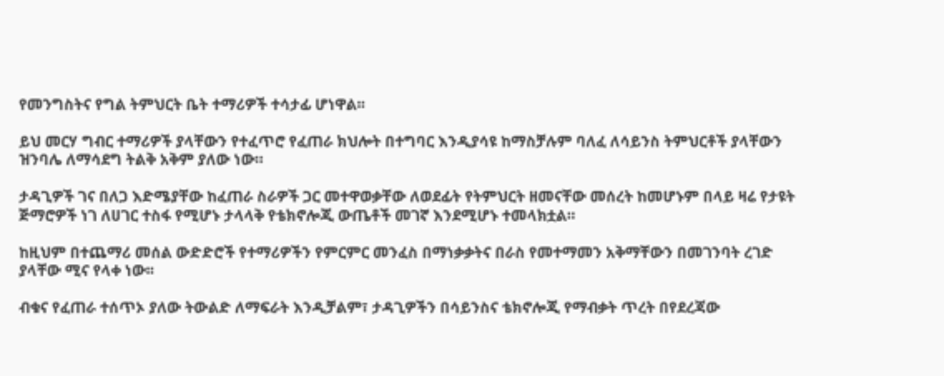የመንግስትና የግል ትምህርት ቤት ተማሪዎች ተሳታፊ ሆነዋል፡፡

ይህ መርሃ ግብር ተማሪዎች ያላቸውን የተፈጥሮ የፈጠራ ክህሎት በተግባር እንዲያሳዩ ከማስቻሉም ባለፈ ለሳይንስ ትምህርቶች ያላቸውን ዝንባሌ ለማሳደግ ትልቅ አቅም ያለው ነው።

ታዳጊዎች ገና በለጋ እድሜያቸው ከፈጠራ ስራዎች ጋር መተዋወቃቸው ለወደፊት የትምህርት ዘመናቸው መሰረት ከመሆኑም በላይ ዛሬ የታዩት ጅማሮዎች ነገ ለሀገር ተስፋ የሚሆኑ ታላላቅ የቴክኖሎጂ ውጤቶች መገኛ እንደሚሆኑ ተመላክቷል።

ከዚህም በተጨማሪ መሰል ውድድሮች የተማሪዎችን የምርምር መንፈስ በማነቃቃትና በራስ የመተማመን አቅማቸውን በመገንባት ረገድ ያላቸው ሚና የላቀ ነው፡፡

ብቁና የፈጠራ ተሰጥኦ ያለው ትውልድ ለማፍራት እንዲቻልም፣ ታዳጊዎችን በሳይንስና ቴክኖሎጂ የማብቃት ጥረት በየደረጃው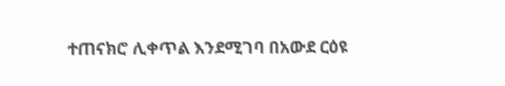ተጠናክሮ ሊቀጥል እንደሚገባ በአውደ ርዕዩ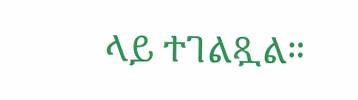ላይ ተገልጿል።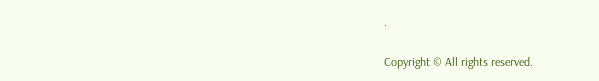.

Copyright © All rights reserved.